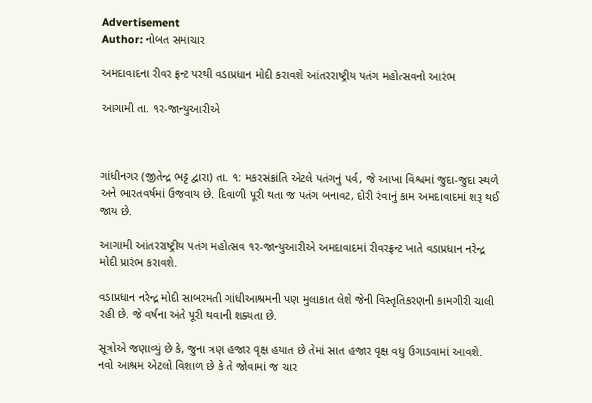Advertisement
Author: નોબત સમાચાર

અમદાવાદના રીવર ફ્રન્ટ પરથી વડાપ્રધાન મોદી કરાવશે આંતરરાષ્ટ્રીય પતંગ મહોત્સવનો આરંભ

આગામી તા. ૧ર-જાન્યુઆરીએ



ગાંધીનગર (જીતેન્દ્ર ભટ્ટ દ્વારા) તા. ૧: મકરસંક્રાંતિ એટલે પતંગનું પર્વ, જે આખા વિશ્વમાં જુદા-જુદા સ્થળે અને ભારતવર્ષમાં ઉજવાય છે. દિવાળી પૂરી થતા જ પતંગ બનાવટ, દોરી રંવાનું કામ અમદાવાદમાં શરૂ થઈ જાય છે.

આગામી આંતરરાષ્ટ્રીય પતંગ મહોત્સવ ૧ર-જાન્યુઆરીએ અમદાવાદમાં રીવરફ્રન્ટ ખાતે વડાપ્રધાન નરેન્દ્ર મોદી પ્રારંભ કરાવશે.

વડાપ્રધાન નરેન્દ્ર મોદી સાબરમતી ગાંધીઆશ્રમની પણ મુલાકાત લેશે જેની વિસ્તૃતિકરણની કામગીરી ચાલી રહી છે. જે વર્ષના અંતે પૂરી થવાની શક્યતા છે.

સૂત્રોએ જણાવ્યું છે કે, જુના ત્રણ હજાર વૃક્ષ હયાત છે તેમાં સાત હજાર વૃક્ષ વધુ ઉગાડવામાં આવશે. નવો આશ્રમ એટલો વિશાળ છે કે તે જોવામાં જ ચાર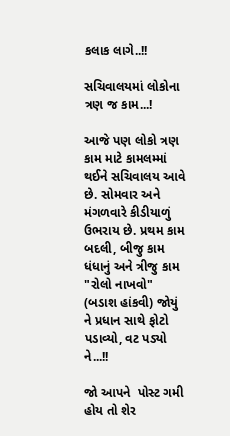કલાક લાગે..!!

સચિવાલયમાં લોકોના ત્રણ જ કામ...!

આજે પણ લોકો ત્રણ કામ માટે કામલમ્માં થઈને સચિવાલય આવે છે. સોમવાર અને મંગળવારે કીડીયાળું ઉભરાય છે. પ્રથમ કામ બદલી, બીજુ કામ ધંધાનું અને ત્રીજુ કામ "રોલો નાખવો" (બડાશ હાંકવી) જોયું ને પ્રધાન સાથે ફોટો પડાવ્યો, વટ પડ્યો ને...!!

જો આપને  પોસ્ટ ગમી હોય તો શેર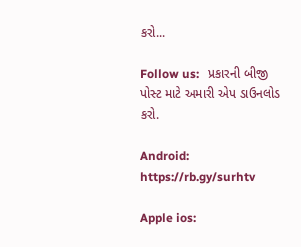કરો...

Follow us:   પ્રકારની બીજી પોસ્ટ માટે અમારી એપ ડાઉનલોડ કરો.

Android: https://rb.gy/surhtv

Apple ios: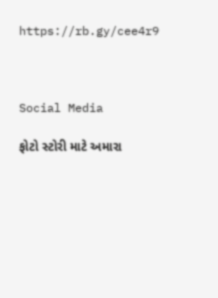https://rb.gy/cee4r9



Social Media

ફોટો સ્ટોરી માટે અમારા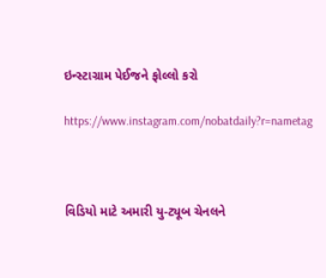ઇન્સ્ટાગ્રામ પેઈજને ફોલ્લો કરો

https://www.instagram.com/nobatdaily?r=nametag



વિડિયો માટે અમારી યુ-ટ્યૂબ ચેનલને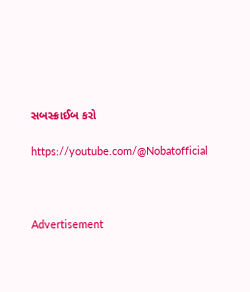સબસ્ક્રાઈબ કરો

https://youtube.com/@Nobatofficial



Advertisement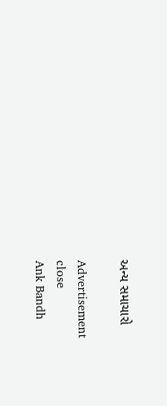અન્ય સમાચારો

Advertisement
close
Ank Bandh